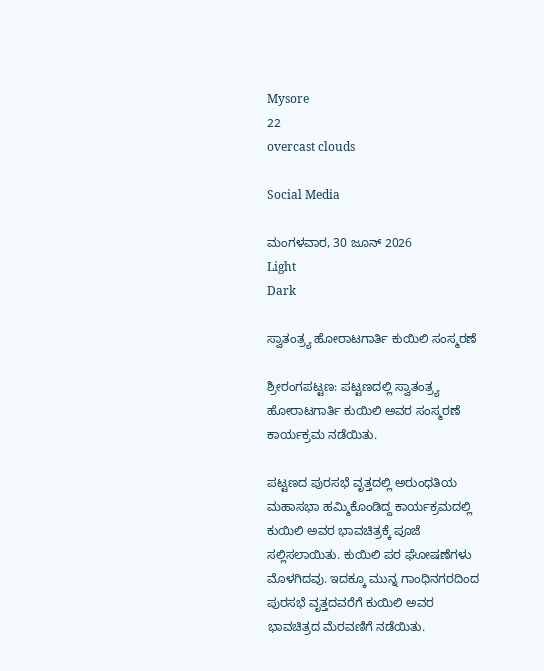Mysore
22
overcast clouds

Social Media

ಮಂಗಳವಾರ, 30 ಜೂನ್ 2026
Light
Dark

ಸ್ವಾತಂತ್ರ್ಯ ಹೋರಾಟಗಾರ್ತಿ ಕುಯಿಲಿ ಸಂಸ್ಮರಣೆ

ಶ್ರೀರಂಗಪಟ್ಟಣ: ಪಟ್ಟಣದಲ್ಲಿ ಸ್ವಾತಂತ್ರ್ಯ ಹೋರಾಟಗಾರ್ತಿ ಕುಯಿಲಿ ಅವರ ಸಂಸ್ಮರಣೆ ಕಾರ್ಯಕ್ರಮ ನಡೆಯಿತು.

ಪಟ್ಟಣದ ಪುರಸಭೆ ವೃತ್ತದಲ್ಲಿ ಅರುಂಧತಿಯ ಮಹಾಸಭಾ ಹಮ್ಮಿಕೊಂಡಿದ್ದ ಕಾರ್ಯಕ್ರಮದಲ್ಲಿ ಕುಯಿಲಿ ಅವರ ಭಾವಚಿತ್ರಕ್ಕೆ ಪೂಜೆ ಸಲ್ಲಿಸಲಾಯಿತು. ಕುಯಿಲಿ ಪರ ಘೋಷಣೆಗಳು ಮೊಳಗಿದವು. ಇದಕ್ಕೂ ಮುನ್ನ ಗಾಂಧಿನಗರದಿಂದ ಪುರಸಭೆ ವೃತ್ತದವರೆಗೆ ಕುಯಿಲಿ ಅವರ ಭಾವಚಿತ್ರದ ಮೆರವಣಿಗೆ ನಡೆಯಿತು.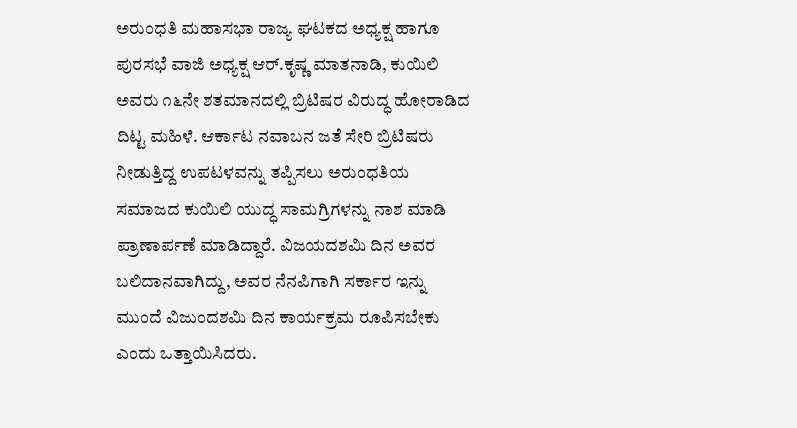ಅರುಂಧತಿ ಮಹಾಸಭಾ ರಾಜ್ಯ ಘಟಕದ ಅಧ್ಯಕ್ಷ ಹಾಗೂ ಪುರಸಭೆ ವಾಜಿ ಅಧ್ಯಕ್ಷ ಆರ್.ಕೃಷ್ಣ ಮಾತನಾಡಿ, ಕುಯಿಲಿ ಅವರು ೧೬ನೇ ಶತಮಾನದಲ್ಲಿ ಬ್ರಿಟಿಷರ ವಿರುದ್ಧ ಹೋರಾಡಿದ ದಿಟ್ಟ ಮಹಿಳೆ. ಆರ್ಕಾಟ ನವಾಬನ ಜತೆ ಸೇರಿ ಬ್ರಿಟಿಷರು ನೀಡುತ್ತಿದ್ದ ಉಪಟಳವನ್ನು ತಪ್ಪಿಸಲು ಅರುಂಧತಿಯ ಸಮಾಜದ ಕುಯಿಲಿ ಯುದ್ಧ ಸಾಮಗ್ರಿಗಳನ್ನು ನಾಶ ಮಾಡಿ ಪ್ರಾಣಾರ್ಪಣೆ ಮಾಡಿದ್ದಾರೆ. ವಿಜಯದಶಮಿ ದಿನ ಅವರ ಬಲಿದಾನವಾಗಿದ್ದು, ಅವರ ನೆನಪಿಗಾಗಿ ಸರ್ಕಾರ ಇನ್ನು ಮುಂದೆ ವಿಜುಂದಶಮಿ ದಿನ ಕಾರ್ಯಕ್ರಮ ರೂಪಿಸಬೇಕು ಎಂದು ಒತ್ತಾಯಿಸಿದರು.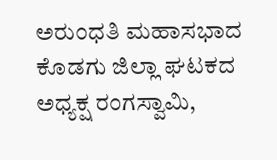ಅರುಂಧತಿ ಮಹಾಸಭಾದ ಕೊಡಗು ಜಿಲ್ಲಾ ಘಟಕದ ಅಧ್ಯಕ್ಷ ರಂಗಸ್ವಾಮಿ,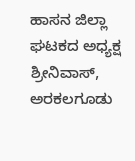ಹಾಸನ ಜಿಲ್ಲಾ ಘಟಕದ ಅಧ್ಯಕ್ಷ ಶ್ರೀನಿವಾಸ್, ಅರಕಲಗೂಡು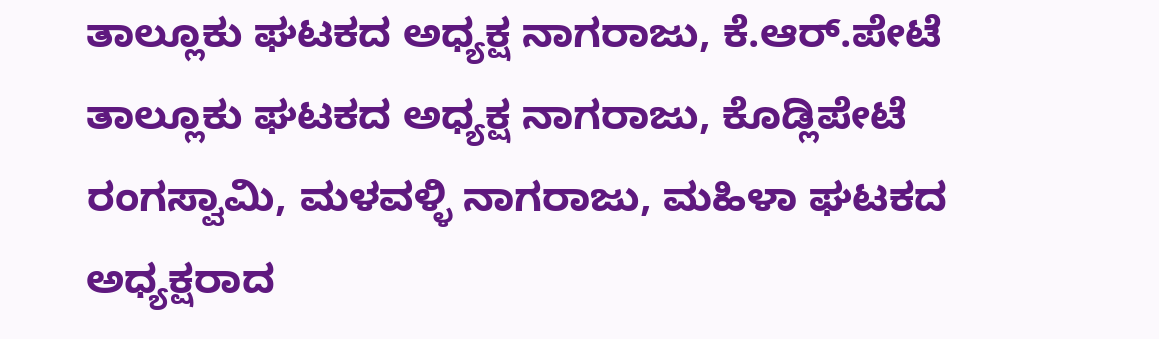ತಾಲ್ಲೂಕು ಘಟಕದ ಅಧ್ಯಕ್ಷ ನಾಗರಾಜು, ಕೆ.ಆರ್.ಪೇಟೆ ತಾಲ್ಲೂಕು ಘಟಕದ ಅಧ್ಯಕ್ಷ ನಾಗರಾಜು, ಕೊಡ್ಲಿಪೇಟೆ ರಂಗಸ್ವಾಮಿ, ಮಳವಳ್ಳಿ ನಾಗರಾಜು, ಮಹಿಳಾ ಘಟಕದ ಅಧ್ಯಕ್ಷರಾದ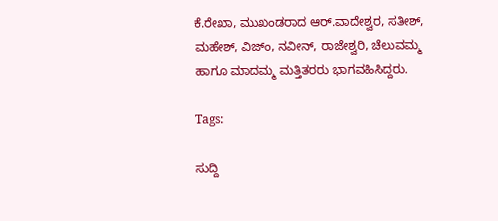ಕೆ.ರೇಖಾ, ಮುಖಂಡರಾದ ಆರ್.ವಾದೇಶ್ವರ, ಸತೀಶ್, ಮಹೇಶ್, ವಿಜ್‌ಂ, ನವೀನ್, ರಾಜೇಶ್ವರಿ, ಚೆಲುವಮ್ಮ ಹಾಗೂ ಮಾದಮ್ಮ ಮತ್ತಿತರರು ಭಾಗವಹಿಸಿದ್ದರು.

Tags:

ಸುದ್ದಿ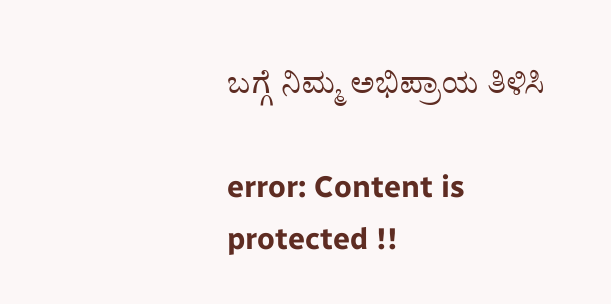ಬಗ್ಗೆ ನಿಮ್ಮ ಅಭಿಪ್ರಾಯ ತಿಳಿಸಿ

error: Content is protected !!